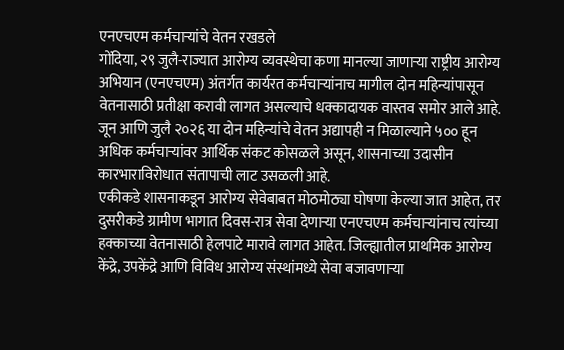एनएचएम कर्मचाऱ्यांचे वेतन रखडले
गोंदिया, २९ जुलै-राज्यात आरोग्य व्यवस्थेचा कणा मानल्या जाणाऱ्या राष्ट्रीय आरोग्य अभियान (एनएचएम) अंतर्गत कार्यरत कर्मचाऱ्यांनाच मागील दोन महिन्यांपासून वेतनासाठी प्रतीक्षा करावी लागत असल्याचे धक्कादायक वास्तव समोर आले आहे. जून आणि जुलै २०२६ या दोन महिन्यांचे वेतन अद्यापही न मिळाल्याने ५०० हून अधिक कर्मचाऱ्यांवर आर्थिक संकट कोसळले असून, शासनाच्या उदासीन कारभाराविरोधात संतापाची लाट उसळली आहे.
एकीकडे शासनाकडून आरोग्य सेवेबाबत मोठमोठ्या घोषणा केल्या जात आहेत, तर दुसरीकडे ग्रामीण भागात दिवस-रात्र सेवा देणाऱ्या एनएचएम कर्मचाऱ्यांनाच त्यांच्या हक्काच्या वेतनासाठी हेलपाटे मारावे लागत आहेत. जिल्ह्यातील प्राथमिक आरोग्य केंद्रे, उपकेंद्रे आणि विविध आरोग्य संस्थांमध्ये सेवा बजावणाऱ्या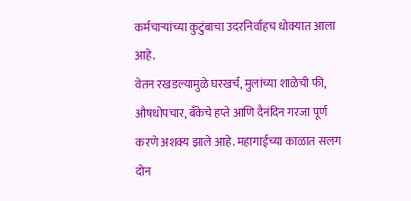कर्मचाऱ्यांच्या कुटुंबाचा उदरनिर्वाहच धोक्यात आला आहे.
वेतन रखडल्यामुळे घरखर्च, मुलांच्या शाळेची फी, औषधोपचार, बँकेचे हप्ते आणि दैनंदिन गरजा पूर्ण करणे अशक्य झाले आहे. महागाईच्या काळात सलग दोन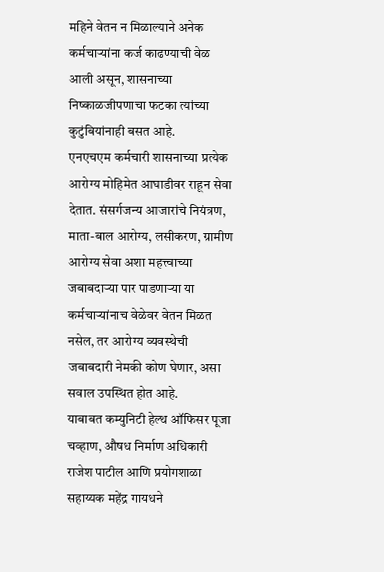महिने वेतन न मिळाल्याने अनेक कर्मचाऱ्यांना कर्ज काढण्याची वेळ आली असून, शासनाच्या निष्काळजीपणाचा फटका त्यांच्या कुटुंबियांनाही बसत आहे.
एनएचएम कर्मचारी शासनाच्या प्रत्येक आरोग्य मोहिमेत आघाडीवर राहून सेवा देतात. संसर्गजन्य आजारांचे नियंत्रण, माता-बाल आरोग्य, लसीकरण, ग्रामीण आरोग्य सेवा अशा महत्त्वाच्या जबाबदाऱ्या पार पाडणाऱ्या या कर्मचाऱ्यांनाच वेळेवर वेतन मिळत नसेल, तर आरोग्य व्यवस्थेची जबाबदारी नेमकी कोण घेणार, असा सवाल उपस्थित होत आहे.
याबाबत कम्युनिटी हेल्थ ऑफिसर पूजा चव्हाण, औषध निर्माण अधिकारी राजेश पाटील आणि प्रयोगशाळा सहाय्यक महेंद्र गायधने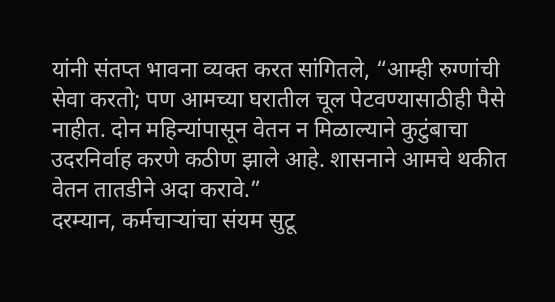यांनी संतप्त भावना व्यक्त करत सांगितले, “आम्ही रुग्णांची सेवा करतो; पण आमच्या घरातील चूल पेटवण्यासाठीही पैसे नाहीत. दोन महिन्यांपासून वेतन न मिळाल्याने कुटुंबाचा उदरनिर्वाह करणे कठीण झाले आहे. शासनाने आमचे थकीत वेतन तातडीने अदा करावे.”
दरम्यान, कर्मचाऱ्यांचा संयम सुटू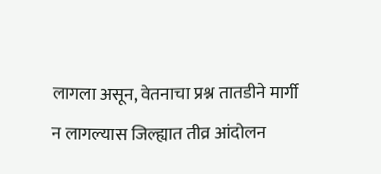लागला असून, वेतनाचा प्रश्न तातडीने मार्गी न लागल्यास जिल्ह्यात तीव्र आंदोलन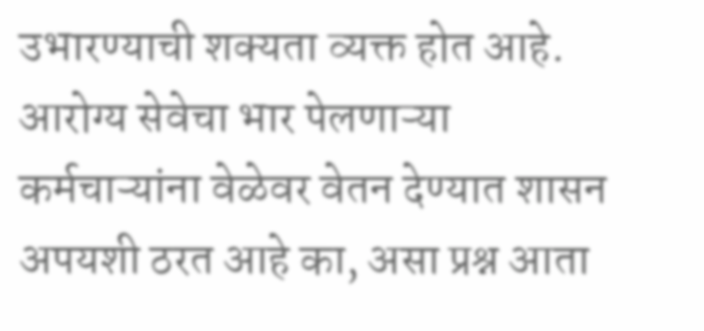उभारण्याची शक्यता व्यक्त होत आहे. आरोग्य सेवेचा भार पेलणाऱ्या कर्मचाऱ्यांना वेळेवर वेतन देण्यात शासन अपयशी ठरत आहे का, असा प्रश्न आता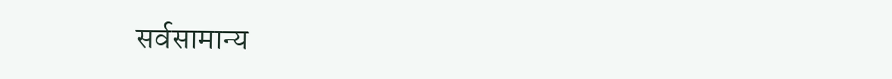सर्वसामान्य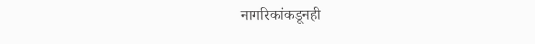नागरिकांकडूनही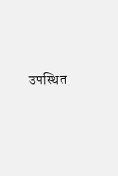उपस्थित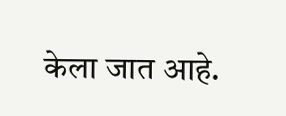केला जात आहे.